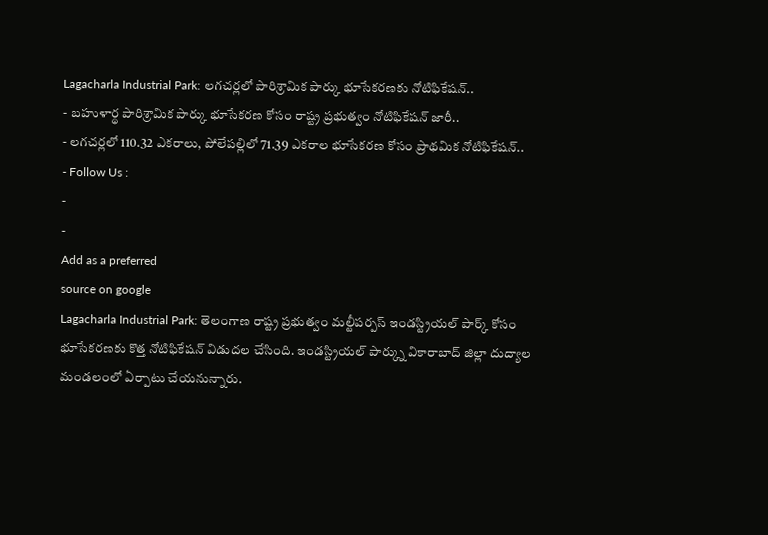Lagacharla Industrial Park: లగచర్లలో పారిశ్రామిక పార్కు భూసేకరణకు నోటిఫికేషన్..
- బహుళార్థ పారిశ్రామిక పార్కు భూసేకరణ కోసం రాష్ట్ర ప్రభుత్వం నోటిఫికేషన్ జారీ..
- లగచర్లలో 110.32 ఎకరాలు, పోలేపల్లిలో 71.39 ఎకరాల భూసేకరణ కోసం ప్రాథమిక నోటిఫికేషన్..
- Follow Us :
-
-
Add as a preferred
source on google
Lagacharla Industrial Park: తెలంగాణ రాష్ట్ర ప్రభుత్వం మల్టీపర్పస్ ఇండస్ట్రియల్ పార్క్ కోసం భూసేకరణకు కొత్త నోటిఫికేషన్ విడుదల చేసింది. ఇండస్ట్రియల్ పార్క్ను వికారాబాద్ జిల్లా దుద్యాల మండలంలో ఏర్పాటు చేయనున్నారు.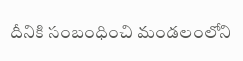దీనికి సంబంధించి మండలంలోని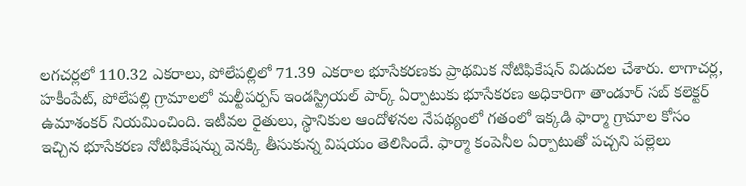లగచర్లలో 110.32 ఎకరాలు, పోలేపల్లిలో 71.39 ఎకరాల భూసేకరణకు ప్రాథమిక నోటిఫికేషన్ విడుదల చేశారు. లాగాచర్ల, హకీంపేట్, పోలేపల్లి గ్రామాలలో మల్టీపర్పస్ ఇండస్ట్రియల్ పార్క్ ఏర్పాటుకు భూసేకరణ అధికారిగా తాండూర్ సబ్ కలెక్టర్ ఉమాశంకర్ నియమించింది. ఇటీవల రైతులు, స్థానికుల ఆందోళనల నేపథ్యంలో గతంలో ఇక్కడి ఫార్మా గ్రామాల కోసం ఇచ్చిన భూసేకరణ నోటిఫికేషన్ను వెనక్కి తీసుకున్న విషయం తెలిసిందే. ఫార్మా కంపెనీల ఏర్పాటుతో పచ్చని పల్లెలు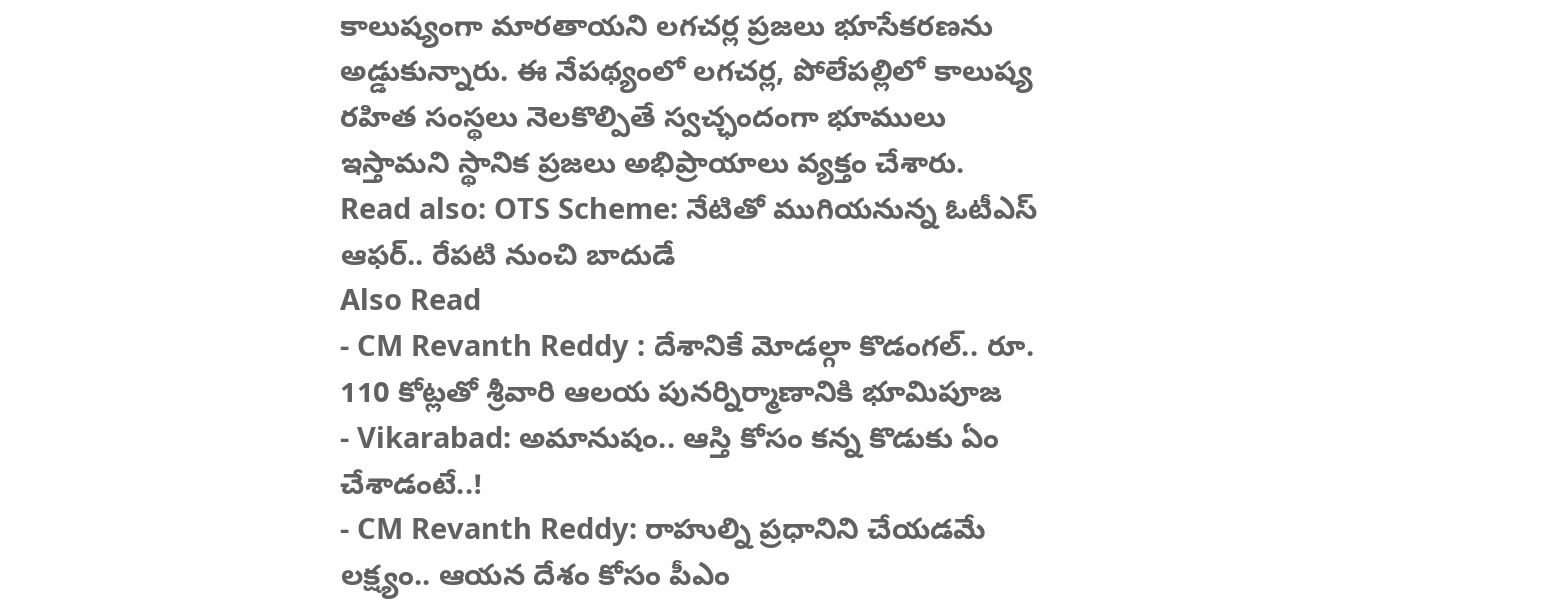కాలుష్యంగా మారతాయని లగచర్ల ప్రజలు భూసేకరణను అడ్డుకున్నారు. ఈ నేపథ్యంలో లగచర్ల, పోలేపల్లిలో కాలుష్య రహిత సంస్థలు నెలకొల్పితే స్వచ్ఛందంగా భూములు ఇస్తామని స్థానిక ప్రజలు అభిప్రాయాలు వ్యక్తం చేశారు.
Read also: OTS Scheme: నేటితో ముగియనున్న ఓటీఎస్ ఆఫర్.. రేపటి నుంచి బాదుడే
Also Read
- CM Revanth Reddy : దేశానికే మోడల్గా కొడంగల్.. రూ. 110 కోట్లతో శ్రీవారి ఆలయ పునర్నిర్మాణానికి భూమిపూజ
- Vikarabad: అమానుషం.. ఆస్తి కోసం కన్న కొడుకు ఏం చేశాడంటే..!
- CM Revanth Reddy: రాహుల్ని ప్రధానిని చేయడమే లక్ష్యం.. ఆయన దేశం కోసం పీఎం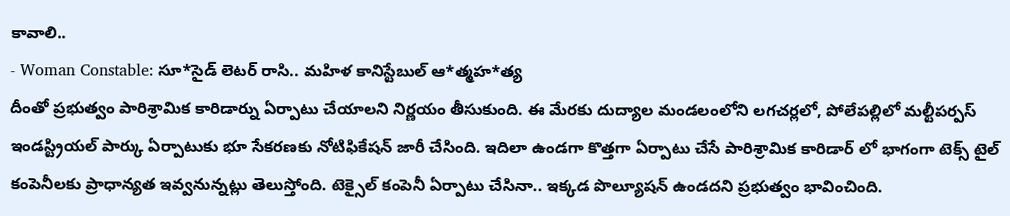కావాలి..
- Woman Constable: సూ*సైడ్ లెటర్ రాసి.. మహిళ కానిస్టేబుల్ ఆ*త్మహ*త్య
దీంతో ప్రభుత్వం పారిశ్రామిక కారిడార్ను ఏర్పాటు చేయాలని నిర్ణయం తీసుకుంది. ఈ మేరకు దుద్యాల మండలంలోని లగచర్లలో, పోలేపల్లిలో మల్టీపర్పస్ ఇండస్ట్రియల్ పార్కు ఏర్పాటుకు భూ సేకరణకు నోటిఫికేషన్ జారీ చేసింది. ఇదిలా ఉండగా కొత్తగా ఏర్పాటు చేసే పారిశ్రామిక కారిడార్ లో భాగంగా టెక్స్ టైల్ కంపెనీలకు ప్రాధాన్యత ఇవ్వనున్నట్లు తెలుస్తోంది. టెక్సైల్ కంపెనీ ఏర్పాటు చేసినా.. ఇక్కడ పొల్యూషన్ ఉండదని ప్రభుత్వం భావించింది.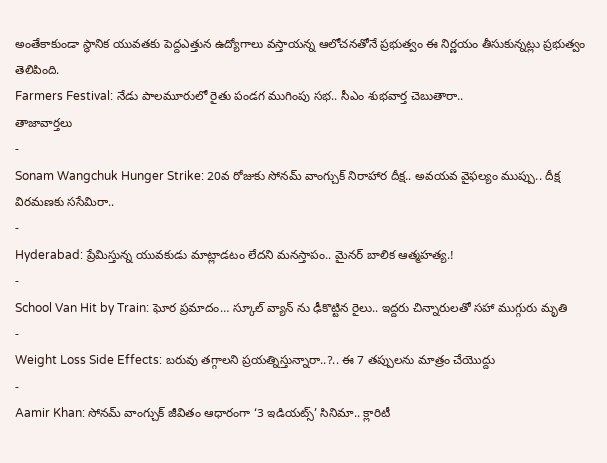అంతేకాకుండా స్థానిక యువతకు పెద్దఎత్తున ఉద్యోగాలు వస్తాయన్న ఆలోచనతోనే ప్రభుత్వం ఈ నిర్ణయం తీసుకున్నట్లు ప్రభుత్వం తెలిపింది.
Farmers Festival: నేడు పాలమూరులో రైతు పండగ ముగింపు సభ.. సీఎం శుభవార్త చెబుతారా..
తాజావార్తలు
-
Sonam Wangchuk Hunger Strike: 20వ రోజుకు సోనమ్ వాంగ్చుక్ నిరాహార దీక్ష.. అవయవ వైఫల్యం ముప్పు.. దీక్ష విరమణకు ససేమిరా..
-
Hyderabad: ప్రేమిస్తున్న యువకుడు మాట్లాడటం లేదని మనస్తాపం.. మైనర్ బాలిక ఆత్మహత్య.!
-
School Van Hit by Train: ఘోర ప్రమాదం… స్కూల్ వ్యాన్ ను ఢీకొట్టిన రైలు.. ఇద్దరు చిన్నారులతో సహా ముగ్గురు మృతి
-
Weight Loss Side Effects: బరువు తగ్గాలని ప్రయత్నిస్తున్నారా..?.. ఈ 7 తప్పులను మాత్రం చేయొద్దు
-
Aamir Khan: సోనమ్ వాంగ్చుక్ జీవితం ఆధారంగా ‘3 ఇడియట్స్’ సినిమా.. క్లారిటీ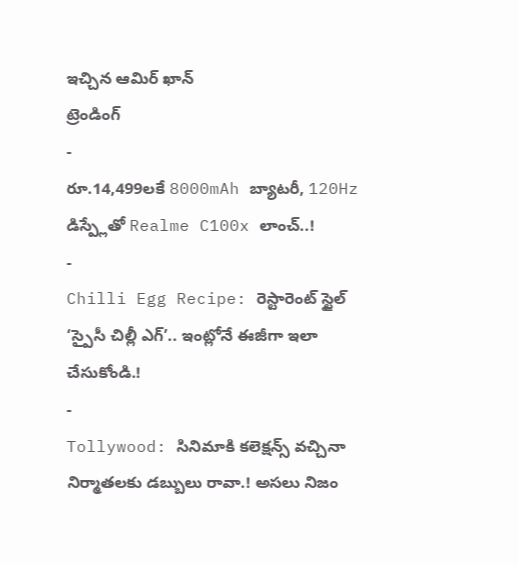ఇచ్చిన ఆమిర్ ఖాన్
ట్రెండింగ్
-
రూ.14,499లకే 8000mAh బ్యాటరీ, 120Hz డిస్ప్లేతో Realme C100x లాంచ్..!
-
Chilli Egg Recipe: రెస్టారెంట్ స్టైల్ ‘స్పైసీ చిల్లీ ఎగ్’.. ఇంట్లోనే ఈజీగా ఇలా చేసుకోండి.!
-
Tollywood: సినిమాకి కలెక్షన్స్ వచ్చినా నిర్మాతలకు డబ్బులు రావా.! అసలు నిజం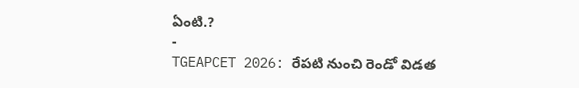ఏంటి.?
-
TGEAPCET 2026: రేపటి నుంచి రెండో విడత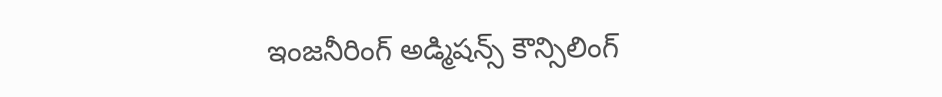ఇంజనీరింగ్ అడ్మిషన్స్ కౌన్సిలింగ్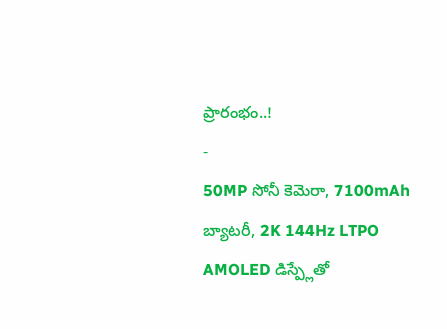ప్రారంభం..!
-
50MP సోనీ కెమెరా, 7100mAh బ్యాటరీ, 2K 144Hz LTPO AMOLED డిస్ప్లేతో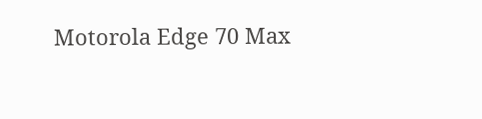Motorola Edge 70 Max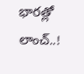భారత్లో లాంచ్..!